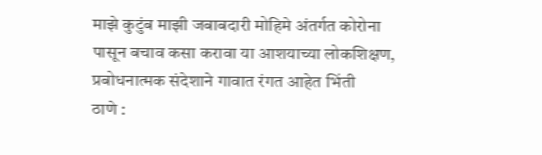माझे कुटुंब माझी जबाबदारी मोहिमे अंतर्गत कोरोना पासून बचाव कसा करावा या आशयाच्या लोकशिक्षण, प्रबोधनात्मक संदेशाने गावात रंगत आहेत भिंती
ठाणे :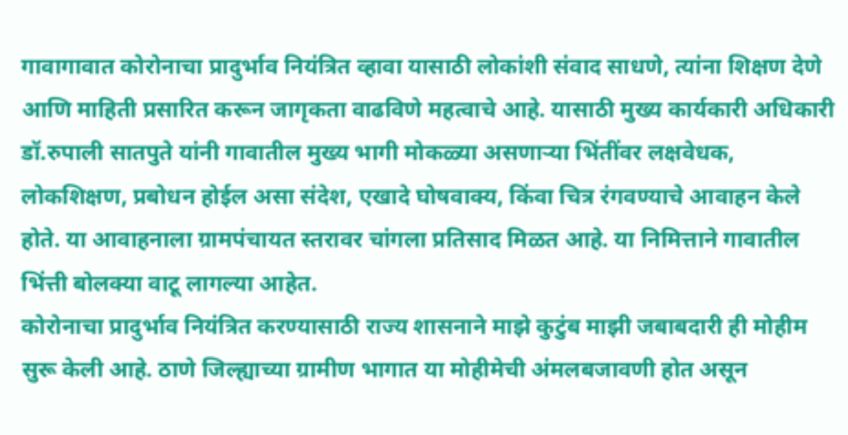गावागावात कोरोनाचा प्रादुर्भाव नियंत्रित व्हावा यासाठी लोकांशी संवाद साधणे, त्यांना शिक्षण देणे आणि माहिती प्रसारित करून जागृकता वाढविणे महत्वाचे आहे. यासाठी मुख्य कार्यकारी अधिकारी डॉ.रुपाली सातपुते यांनी गावातील मुख्य भागी मोकळ्या असणाऱ्या भिंतींवर लक्षवेधक, लोकशिक्षण, प्रबोधन होईल असा संदेश, एखादे घोषवाक्य, किंवा चित्र रंगवण्याचे आवाहन केले होते. या आवाहनाला ग्रामपंचायत स्तरावर चांगला प्रतिसाद मिळत आहे. या निमित्ताने गावातील भिंत्ती बोलक्या वाटू लागल्या आहेत.
कोरोनाचा प्रादुर्भाव नियंत्रित करण्यासाठी राज्य शासनाने माझे कुटुंब माझी जबाबदारी ही मोहीम सुरू केली आहे. ठाणे जिल्ह्याच्या ग्रामीण भागात या मोहीमेची अंमलबजावणी होत असून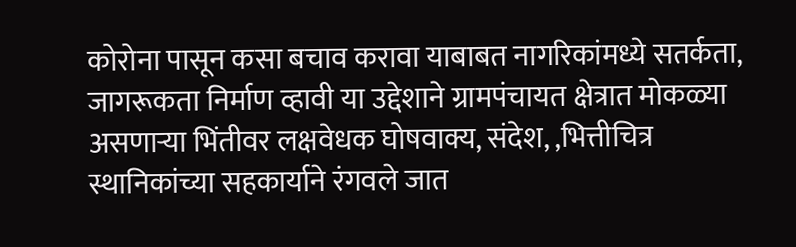कोरोना पासून कसा बचाव करावा याबाबत नागरिकांमध्ये सतर्कता, जागरूकता निर्माण व्हावी या उद्देशाने ग्रामपंचायत क्षेत्रात मोकळ्या असणाऱ्या भिंतीवर लक्षवेधक घोषवाक्य, संदेश, ,भित्तीचित्र स्थानिकांच्या सहकार्याने रंगवले जात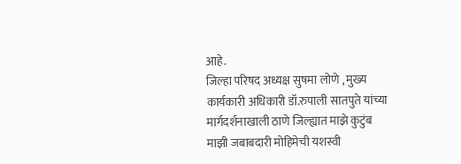आहे.
जिल्हा परिषद अध्यक्ष सुषमा लोणे , मुख्य कार्यकारी अधिकारी डॉ.रुपाली सातपुते यांच्या मार्गदर्शनाखाली ठाणे जिल्ह्यात माझे कुटुंब माझी जबाबदारी मोहिमेची यशस्वी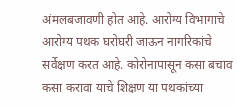अंमलबजावणी होत आहे. आरोग्य विभागाचे आरोग्य पथक घरोघरी जाऊन नागरिकांचे सर्वेक्षण करत आहे. कोरोनापासून कसा बचाव कसा करावा याचे शिक्षण या पथकांच्या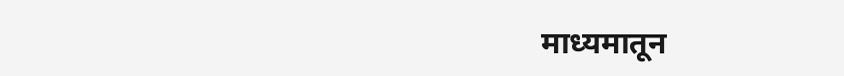माध्यमातून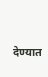देण्यात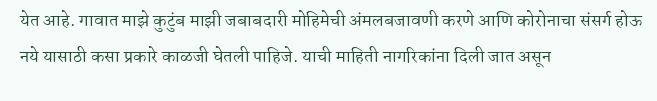येत आहे. गावात माझे कुटुंब माझी जबाबदारी मोहिमेची अंमलबजावणी करणे आणि कोरोनाचा संसर्ग होऊ नये यासाठी कसा प्रकारे काळजी घेतली पाहिजे. याची माहिती नागरिकांना दिली जात असून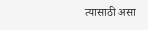त्यासाठी असा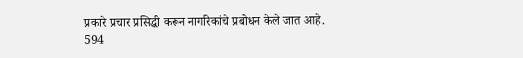प्रकारे प्रचार प्रसिद्धी करून नागरिकांचे प्रबोधन केले जात आहे.
594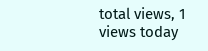total views, 1 views today